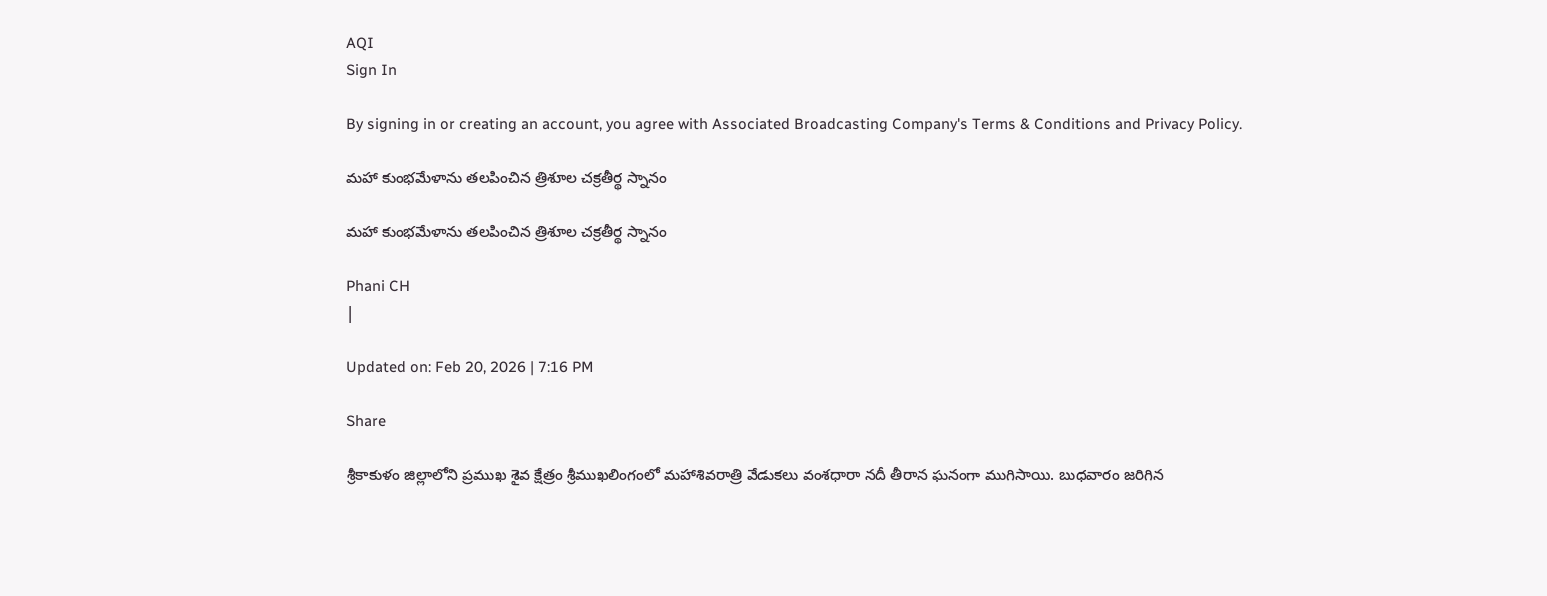AQI
Sign In

By signing in or creating an account, you agree with Associated Broadcasting Company's Terms & Conditions and Privacy Policy.

మహా కుంభమేళాను తలపించిన త్రిశూల చక్రతీర్థ స్నానం

మహా కుంభమేళాను తలపించిన త్రిశూల చక్రతీర్థ స్నానం

Phani CH
|

Updated on: Feb 20, 2026 | 7:16 PM

Share

శ్రీకాకుళం జిల్లాలోని ప్రముఖ శైవ క్షేత్రం శ్రీముఖలింగంలో మహాశివరాత్రి వేడుకలు వంశధారా నదీ తీరాన ఘనంగా ముగిసాయి. బుధవారం జరిగిన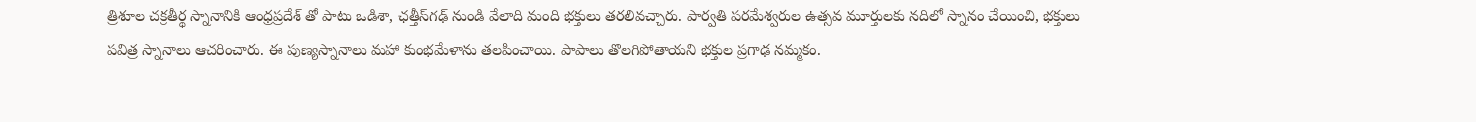త్రిశూల చక్రతీర్థ స్నానానికి ఆంధ్రప్రదేశ్ తో పాటు ఒడిశా, ఛత్తీస్‌గఢ్ నుండి వేలాది మంది భక్తులు తరలివచ్చారు. పార్వతి పరమేశ్వరుల ఉత్సవ మూర్తులకు నదిలో స్నానం చేయించి, భక్తులు పవిత్ర స్నానాలు ఆచరించారు. ఈ పుణ్యస్నానాలు మహా కుంభమేళాను తలపించాయి. పాపాలు తొలగిపోతాయని భక్తుల ప్రగాఢ నమ్మకం.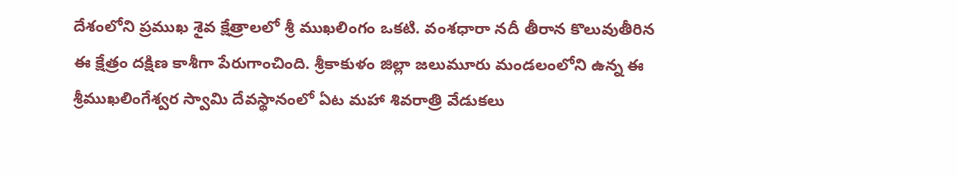దేశంలోని ప్రముఖ శైవ క్షేత్రాలలో శ్రీ ముఖలింగం ఒకటి. వంశధారా నదీ తీరాన కొలువుతీరిన ఈ క్షేత్రం దక్షిణ కాశీగా పేరుగాంచింది. శ్రీకాకుళం జిల్లా జలుమూరు మండలంలోని ఉన్న ఈ శ్రీముఖలింగేశ్వర స్వామి దేవస్థానంలో ఏట మహా శివరాత్రి వేడుకలు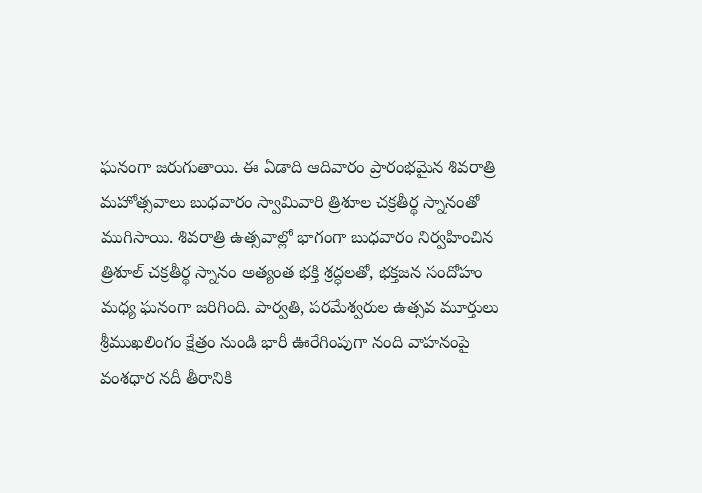ఘనంగా జరుగుతాయి. ఈ ఏడాది ఆదివారం ప్రారంభమైన శివరాత్రి మహోత్సవాలు బుధవారం స్వామివారి త్రిశూల చక్రతీర్థ స్నానంతో ముగిసాయి. శివరాత్రి ఉత్సవాల్లో భాగంగా బుధవారం నిర్వహించిన త్రిశూల్ చక్రతీర్థ స్నానం అత్యంత భక్తి శ్రద్ధలతో, భక్తజన సందోహం మధ్య ఘనంగా జరిగింది. పార్వతి, పరమేశ్వరుల ఉత్సవ మూర్తులు శ్రీముఖలింగం క్షేత్రం నుండి భారీ ఊరేగింపుగా నంది వాహనంపై వంశధార నదీ తీరానికి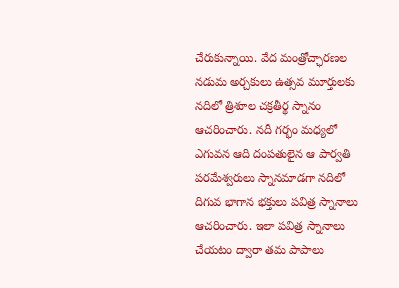చేరుకున్నాయి. వేద మంత్రోచ్ఛారణల నడుమ అర్చకులు ఉత్సవ మూర్తులకు నదిలో త్రిశూల చక్రతీర్థ స్నానం ఆచరించారు. నదీ గర్భం మధ్యలో ఎగువన ఆది దంపతులైన ఆ పార్వతి పరమేశ్వరులు స్నానమాడగా నదిలో దిగువ భాగాన భక్తులు పవిత్ర స్నానాలు ఆచరించారు. ఇలా పవిత్ర స్నానాలు చేయటం ద్వారా తమ పాపాలు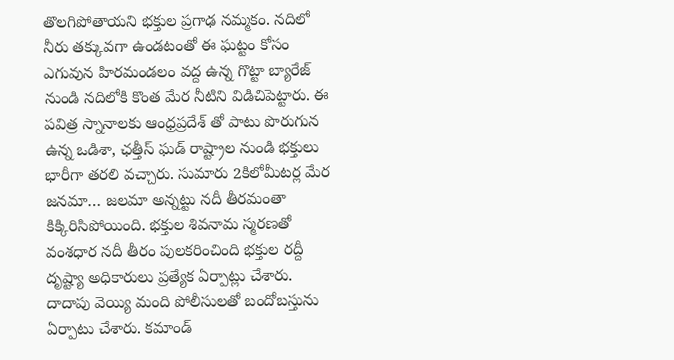తొలగిపోతాయని భక్తుల ప్రగాఢ నమ్మకం. నదిలో నీరు తక్కువగా ఉండటంతో ఈ ఘట్టం కోసం ఎగువున హిరమండలం వద్ద ఉన్న గొట్టా బ్యారేజ్ నుండి నదిలోకి కొంత మేర నీటిని విడిచిపెట్టారు. ఈ పవిత్ర స్నానాలకు ఆంధ్రప్రదేశ్ తో పాటు పొరుగున ఉన్న ఒడిశా, ఛత్తీస్ ఘడ్ రాష్ట్రాల నుండి భక్తులు భారీగా తరలి వచ్చారు. సుమారు 2కిలోమీటర్ల మేర జనమా… జలమా అన్నట్టు నదీ తీరమంతా కిక్కిరిసిపోయింది. భక్తుల శివనామ స్మరణతో వంశధార నదీ తీరం పులకరించింది భక్తుల రద్దీ దృష్ట్యా అధికారులు ప్రత్యేక ఏర్పాట్లు చేశారు. దాదాపు వెయ్యి మంది పోలీసులతో బందోబస్తును ఏర్పాటు చేశారు. కమాండ్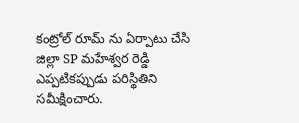కంట్రోల్ రూమ్ ను ఏర్పాటు చేసి జిల్లా SP మహేశ్వర రెడ్డి ఎప్పటికప్పుడు పరిస్థితిని సమీక్షించారు.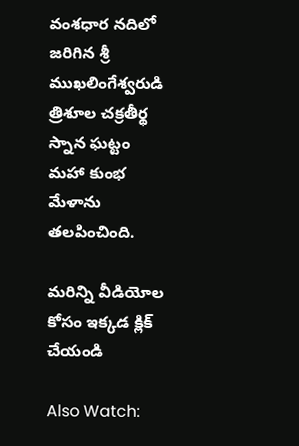వంశధార నదిలో జరిగిన శ్రీ ముఖలింగేశ్వరుడి త్రిశూల చక్రతీర్థ స్నాన ఘట్టం మహా కుంభ మేళాను తలపించింది.

మరిన్ని వీడియోల కోసం ఇక్కడ క్లిక్ చేయండి

Also Watch: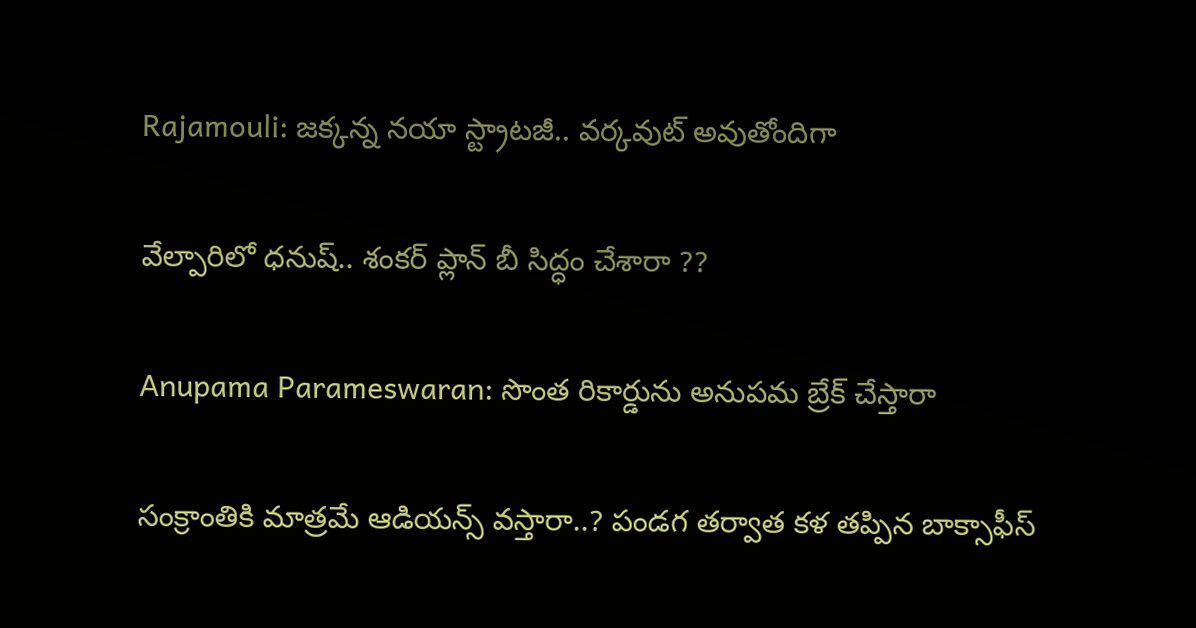Rajamouli: జక్కన్న నయా స్ట్రాటజీ.. వర్కవుట్‌ అవుతోందిగా

వేల్పారిలో ధనుష్‌.. శంకర్‌ ప్లాన్‌ బీ సిద్ధం చేశారా ??

Anupama Parameswaran: సొంత రికార్డును అనుపమ బ్రేక్‌ చేస్తారా

సంక్రాంతికి మాత్రమే ఆడియన్స్ వస్తారా..? పండగ తర్వాత కళ తప్పిన బాక్సాఫీస్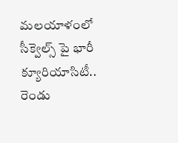మలయాళంలో సీక్వెల్స్ పై భారీ క్యూరియాసిటీ.. రెండు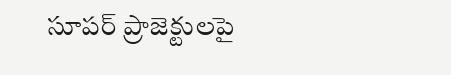సూపర్ ప్రాజెక్టులపై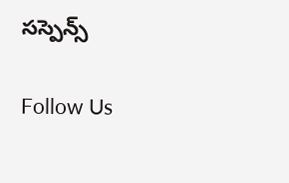సస్పెన్స్

Follow Us